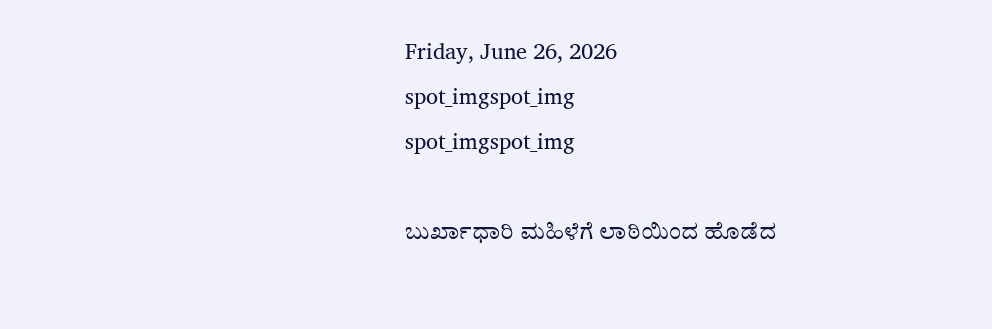Friday, June 26, 2026
spot_imgspot_img
spot_imgspot_img

ಬುರ್ಖಾಧಾರಿ ಮಹಿಳೆಗೆ ಲಾಠಿಯಿಂದ ಹೊಡೆದ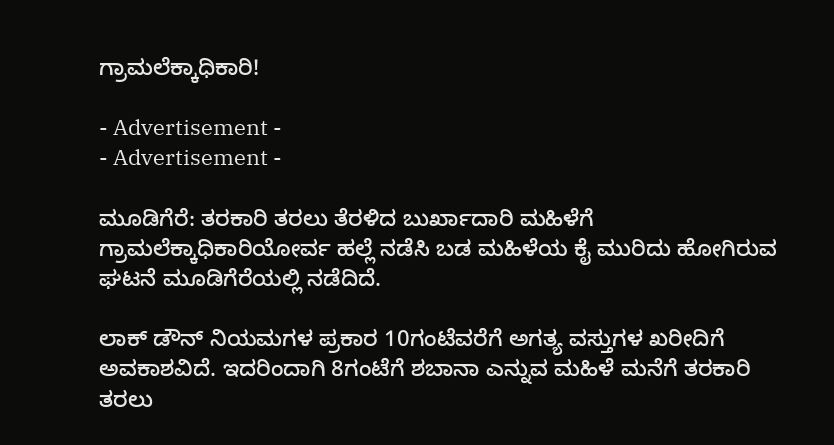ಗ್ರಾಮಲೆಕ್ಕಾಧಿಕಾರಿ!

- Advertisement -
- Advertisement -

ಮೂಡಿಗೆರೆ: ತರಕಾರಿ ತರಲು ತೆರಳಿದ ಬುರ್ಖಾದಾರಿ ಮಹಿಳೆಗೆ ಗ್ರಾಮಲೆಕ್ಕಾಧಿಕಾರಿಯೋರ್ವ ಹಲ್ಲೆ ನಡೆಸಿ ಬಡ ಮಹಿಳೆಯ ಕೈ ಮುರಿದು ಹೋಗಿರುವ ಘಟನೆ ಮೂಡಿಗೆರೆಯಲ್ಲಿ ನಡೆದಿದೆ.

ಲಾಕ್ ಡೌನ್ ನಿಯಮಗಳ ಪ್ರಕಾರ 10ಗಂಟೆವರೆಗೆ ಅಗತ್ಯ ವಸ್ತುಗಳ ಖರೀದಿಗೆ ಅವಕಾಶವಿದೆ. ಇದರಿಂದಾಗಿ 8ಗಂಟೆಗೆ ಶಬಾನಾ ಎನ್ನುವ ಮಹಿಳೆ ಮನೆಗೆ ತರಕಾರಿ ತರಲು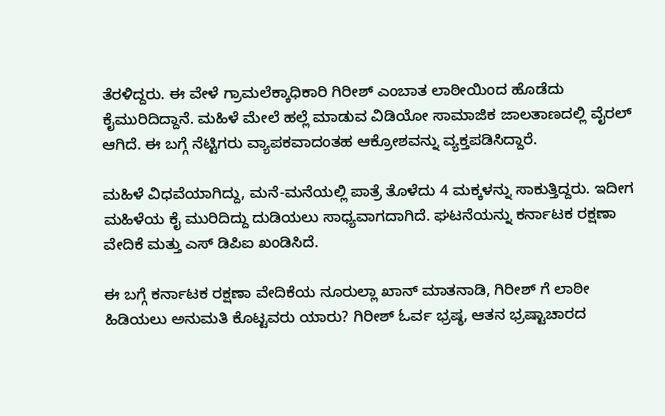ತೆರಳಿದ್ದರು. ಈ ವೇಳೆ ಗ್ರಾಮಲೆಕ್ಕಾಧಿಕಾರಿ ಗಿರೀಶ್ ಎಂಬಾತ ಲಾಠೀಯಿಂದ ಹೊಡೆದು ಕೈಮುರಿದಿದ್ದಾನೆ. ಮಹಿಳೆ ಮೇಲೆ ಹಲ್ಲೆ ಮಾಡುವ ವಿಡಿಯೋ ಸಾಮಾಜಿಕ ಜಾಲತಾಣದಲ್ಲಿ ವೈರಲ್ ಆಗಿದೆ. ಈ ಬಗ್ಗೆ ನೆಟ್ಟಿಗರು ವ್ಯಾಪಕವಾದಂತಹ ಆಕ್ರೋಶವನ್ನು ವ್ಯಕ್ತಪಡಿಸಿದ್ದಾರೆ.

ಮಹಿಳೆ ವಿಧವೆಯಾಗಿದ್ದು, ಮನೆ-ಮನೆಯಲ್ಲಿ ಪಾತ್ರೆ ತೊಳೆದು 4 ಮಕ್ಕಳನ್ನು ಸಾಕುತ್ತಿದ್ದರು. ಇದೀಗ ಮಹಿಳೆಯ ಕೈ ಮುರಿದಿದ್ದು ದುಡಿಯಲು ಸಾಧ್ಯವಾಗದಾಗಿದೆ. ಘಟನೆಯನ್ನು ಕರ್ನಾಟಕ ರಕ್ಷಣಾ ವೇದಿಕೆ ಮತ್ತು ಎಸ್ ಡಿಪಿಐ ಖಂಡಿಸಿದೆ.

ಈ ಬಗ್ಗೆ ಕರ್ನಾಟಕ ರಕ್ಷಣಾ ವೇದಿಕೆಯ ನೂರುಲ್ಲಾ ಖಾನ್ ಮಾತನಾಡಿ, ಗಿರೀಶ್ ಗೆ ಲಾಠೀ ಹಿಡಿಯಲು ಅನುಮತಿ ಕೊಟ್ಟವರು ಯಾರು? ಗಿರೀಶ್ ಓರ್ವ ಭ್ರಷ್ಠ, ಆತನ ಭ್ರಷ್ಟಾಚಾರದ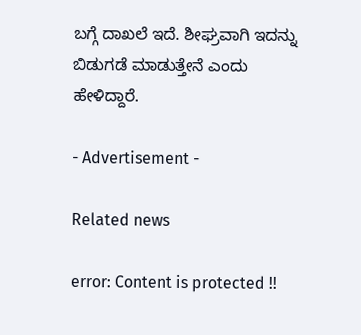ಬಗ್ಗೆ ದಾಖಲೆ ಇದೆ. ಶೀಘ್ರವಾಗಿ ಇದನ್ನು ಬಿಡುಗಡೆ ಮಾಡುತ್ತೇನೆ ಎಂದು ಹೇಳಿದ್ದಾರೆ.

- Advertisement -

Related news

error: Content is protected !!